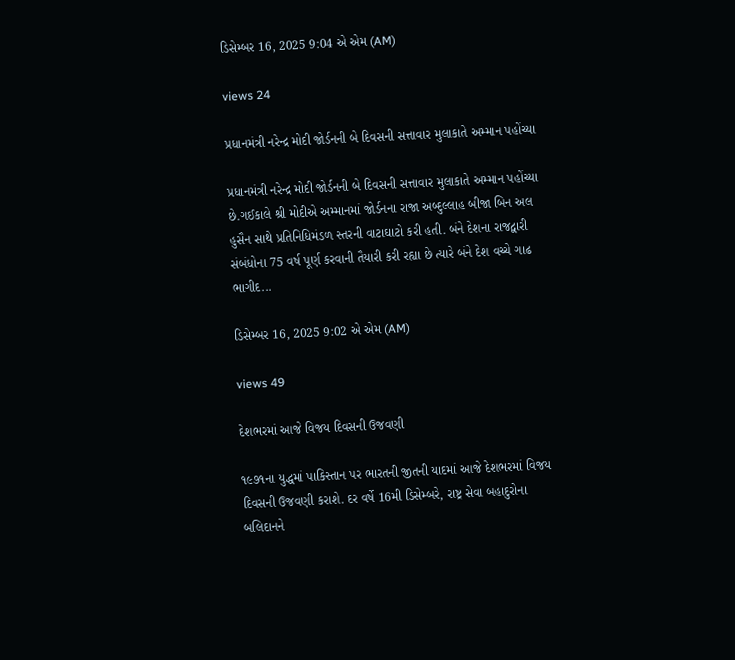ડિસેમ્બર 16, 2025 9:04 એ એમ (AM)

views 24

પ્રધાનમંત્રી નરેન્દ્ર મોદી જોર્ડનની બે દિવસની સત્તાવાર મુલાકાતે અમ્માન પહોંચ્યા

પ્રધાનમંત્રી નરેન્દ્ર મોદી જોર્ડનની બે દિવસની સત્તાવાર મુલાકાતે અમ્માન પહોંચ્યા છે.ગઈકાલે શ્રી મોદીએ અમ્માનમાં જોર્ડનના રાજા અબ્દુલ્લાહ બીજા બિન અલ હુસૈન સાથે પ્રતિનિધિમંડળ સ્તરની વાટાઘાટો કરી હતી. બંને દેશના રાજદ્વારી સંબંધોના 75 વર્ષ પૂર્ણ કરવાની તૈયારી કરી રહ્યા છે ત્યારે બંને દેશ વચ્ચે ગાઢ ભાગીદ...

ડિસેમ્બર 16, 2025 9:02 એ એમ (AM)

views 49

દેશભરમાં આજે વિજય દિવસની ઉજવણી

૧૯૭૧ના યુદ્ધમાં પાકિસ્તાન પર ભારતની જીતની યાદમાં આજે દેશભરમાં વિજય દિવસની ઉજવણી કરાશે. દર વર્ષે 16મી ડિસેમ્બરે, રાષ્ટ્ર સેવા બહાદુરોના બલિદાનને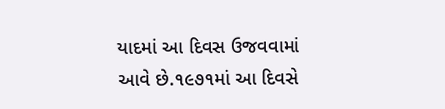યાદમાં આ દિવસ ઉજવવામાં આવે છે.૧૯૭૧માં આ દિવસે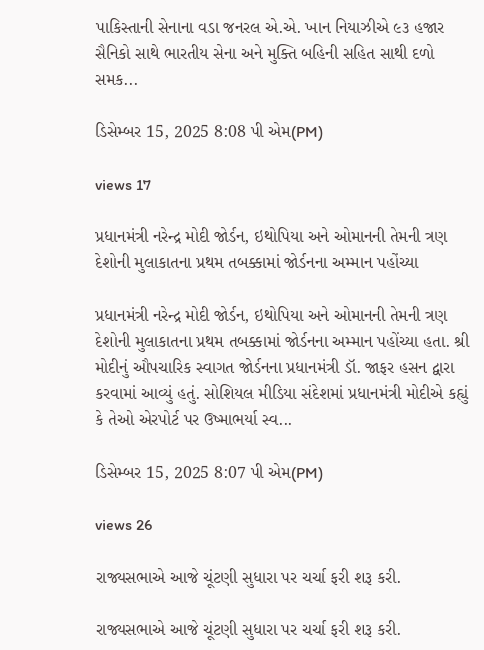પાકિસ્તાની સેનાના વડા જનરલ એ.એ. ખાન નિયાઝીએ ૯૩ હજાર સૈનિકો સાથે ભારતીય સેના અને મુક્તિ બહિની સહિત સાથી દળો સમક...

ડિસેમ્બર 15, 2025 8:08 પી એમ(PM)

views 17

પ્રધાનમંત્રી નરેન્દ્ર મોદી જોર્ડન, ઇથોપિયા અને ઓમાનની તેમની ત્રણ દેશોની મુલાકાતના પ્રથમ તબક્કામાં જોર્ડનના અમ્માન પહોંચ્યા

પ્રધાનમંત્રી નરેન્દ્ર મોદી જોર્ડન, ઇથોપિયા અને ઓમાનની તેમની ત્રણ દેશોની મુલાકાતના પ્રથમ તબક્કામાં જોર્ડનના અમ્માન પહોંચ્યા હતા. શ્રી મોદીનું ઔપચારિક સ્વાગત જોર્ડનના પ્રધાનમંત્રી ડૉ. જાફર હસન દ્વારા કરવામાં આવ્યું હતું. સોશિયલ મીડિયા સંદેશમાં પ્રધાનમંત્રી મોદીએ કહ્યું કે તેઓ એરપોર્ટ પર ઉષ્માભર્યા સ્વ...

ડિસેમ્બર 15, 2025 8:07 પી એમ(PM)

views 26

રાજ્યસભાએ આજે ચૂંટણી સુધારા પર ચર્ચા ફરી શરૂ કરી.

રાજ્યસભાએ આજે ચૂંટણી સુધારા પર ચર્ચા ફરી શરૂ કરી.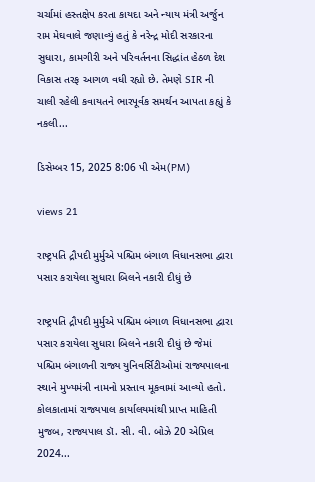ચર્ચામાં હસ્તક્ષેપ કરતા કાયદા અને ન્યાય મંત્રી અર્જુન રામ મેઘવાલે જણાવ્યું હતું કે નરેન્દ્ર મોદી સરકારના સુધારા, કામગીરી અને પરિવર્તનના સિદ્ધાંત હેઠળ દેશ વિકાસ તરફ આગળ વધી રહ્યો છે. તેમણે SIR ની ચાલી રહેલી કવાયતને ભારપૂર્વક સમર્થન આપતા કહ્યું કે નકલી...

ડિસેમ્બર 15, 2025 8:06 પી એમ(PM)

views 21

રાષ્ટ્રપતિ દ્રૌપદી મુર્મુએ પશ્ચિમ બંગાળ વિધાનસભા દ્વારા પસાર કરાયેલા સુધારા બિલને નકારી દીધું છે

રાષ્ટ્રપતિ દ્રૌપદી મુર્મુએ પશ્ચિમ બંગાળ વિધાનસભા દ્વારા પસાર કરાયેલા સુધારા બિલને નકારી દીધું છે જેમાં પશ્ચિમ બંગાળની રાજ્ય યુનિવર્સિટીઓમાં રાજ્યપાલના સ્થાને મુખ્યમંત્રી નામનો પ્રસ્તાવ મૂકવામાં આવ્યો હતો. કોલકાતામાં રાજ્યપાલ કાર્યાલયમાંથી પ્રાપ્ત માહિતી મુજબ, રાજ્યપાલ ડૉ. સી. વી. બોઝે 20 એપ્રિલ 2024...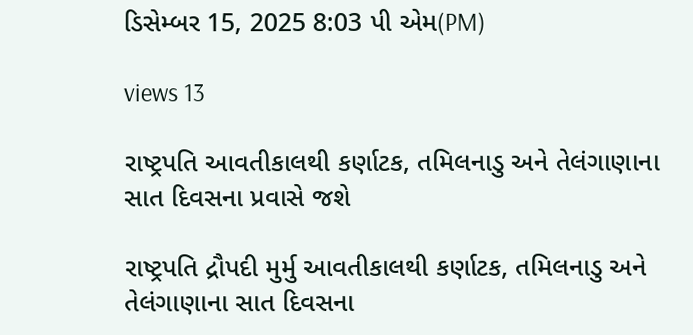ડિસેમ્બર 15, 2025 8:03 પી એમ(PM)

views 13

રાષ્ટ્રપતિ આવતીકાલથી કર્ણાટક, તમિલનાડુ અને તેલંગાણાના સાત દિવસના પ્રવાસે જશે

રાષ્ટ્રપતિ દ્રૌપદી મુર્મુ આવતીકાલથી કર્ણાટક, તમિલનાડુ અને તેલંગાણાના સાત દિવસના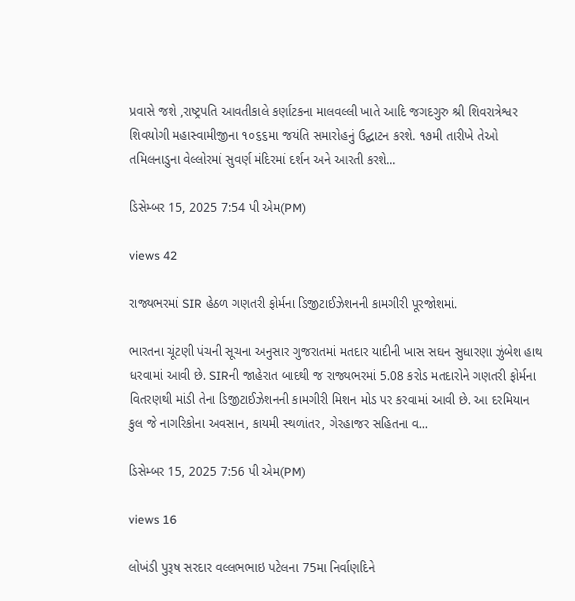પ્રવાસે જશે ,રાષ્ટ્રપતિ આવતીકાલે કર્ણાટકના માલવલ્લી ખાતે આદિ જગદગુરુ શ્રી શિવરાત્રેશ્વર શિવયોગી મહાસ્વામીજીના ૧૦૬૬મા જયંતિ સમારોહનું ઉદ્ઘાટન કરશે. ૧૭મી તારીખે તેઓ તમિલનાડુના વેલ્લોરમાં સુવર્ણ મંદિરમાં દર્શન અને આરતી કરશે...

ડિસેમ્બર 15, 2025 7:54 પી એમ(PM)

views 42

રાજ્યભરમાં SIR હેઠળ ગણતરી ફોર્મના ડિજીટાઈઝેશનની કામગીરી પૂરજોશમાં.

ભારતના ચૂંટણી પંચની સૂચના અનુસાર ગુજરાતમાં મતદાર યાદીની ખાસ સઘન સુધારણા ઝુંબેશ હાથ ધરવામાં આવી છે. SIRની જાહેરાત બાદથી જ રાજ્યભરમાં 5.08 કરોડ મતદારોને ગણતરી ફોર્મના વિતરણથી માંડી તેના ડિજીટાઈઝેશનની કામગીરી મિશન મોડ પર કરવામાં આવી છે. આ દરમિયાન કુલ જે નાગરિકોના અવસાન, કાયમી સ્થળાંતર, ગેરહાજર સહિતના વ...

ડિસેમ્બર 15, 2025 7:56 પી એમ(PM)

views 16

લોખંડી પુરૂષ સરદાર વલ્લભભાઇ પટેલના 75મા નિર્વાણદિને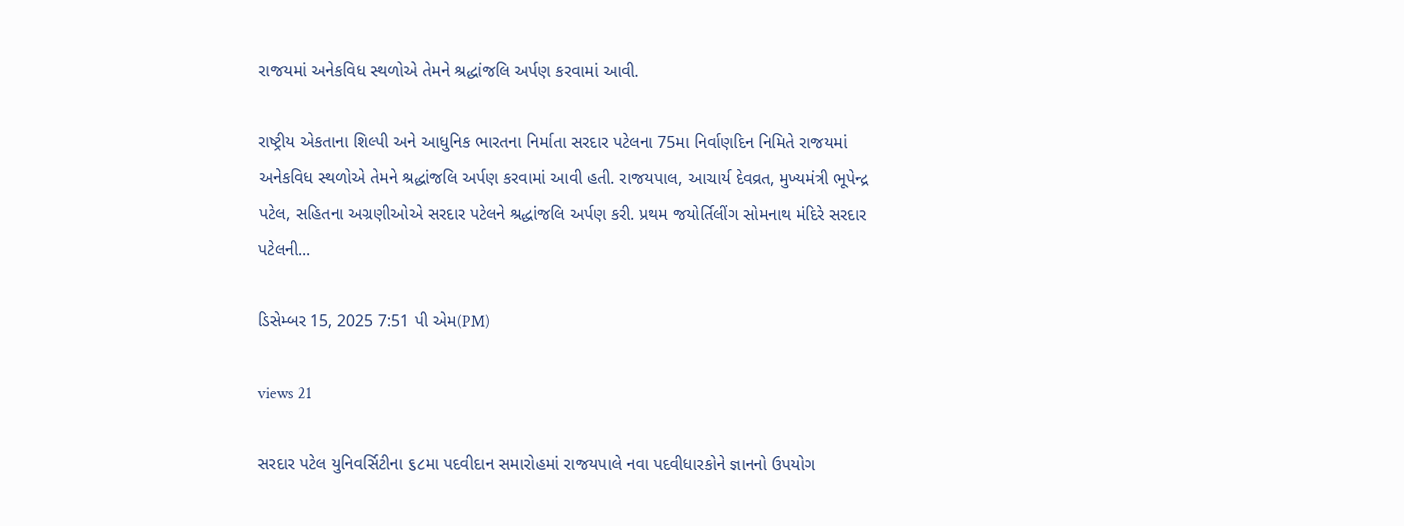રાજયમાં અનેકવિધ સ્થળોએ તેમને શ્રદ્ધાંજલિ અર્પણ કરવામાં આવી.

રાષ્ટ્રીય એકતાના શિલ્પી અને આધુનિક ભારતના નિર્માતા સરદાર પટેલના 75મા નિર્વાણદિન નિમિતે રાજયમાં અનેકવિધ સ્થળોએ તેમને શ્રદ્ધાંજલિ અર્પણ કરવામાં આવી હતી. રાજયપાલ, આચાર્ય દેવવ્રત, મુખ્યમંત્રી ભૂપેન્દ્ર પટેલ, સહિતના અગ્રણીઓએ સરદાર પટેલને શ્રદ્ધાંજલિ અર્પણ કરી. પ્રથમ જયોર્તિલીંગ સોમનાથ મંદિરે સરદાર પટેલની...

ડિસેમ્બર 15, 2025 7:51 પી એમ(PM)

views 21

સરદાર પટેલ યુનિવર્સિટીના ૬૮મા પદવીદાન સમારોહમાં રાજયપાલે નવા પદવીધારકોને જ્ઞાનનો ઉપયોગ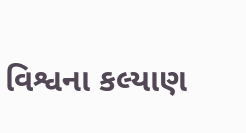વિશ્વના કલ્યાણ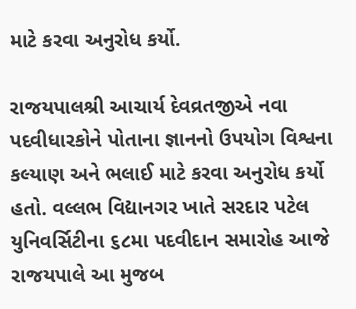માટે કરવા અનુરોધ કર્યો.

રાજયપાલશ્રી આચાર્ય દેવવ્રતજીએ નવા પદવીધારકોને પોતાના જ્ઞાનનો ઉપયોગ વિશ્વના કલ્યાણ અને ભલાઈ માટે કરવા અનુરોધ કર્યો હતો. વલ્લભ વિદ્યાનગર ખાતે સરદાર પટેલ યુનિવર્સિટીના ૬૮મા પદવીદાન સમારોહ આજે રાજયપાલે આ મુજબ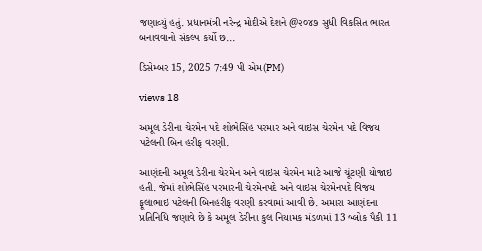જણાવ્યું હતું. પ્રધાનમંત્રી નરેન્દ્ર મોદીએ દેશને @૨૦૪૭ સુધી વિકસિત ભારત બનાવવાનો સંકલ્પ કર્યો છ...

ડિસેમ્બર 15, 2025 7:49 પી એમ(PM)

views 18

અમૂલ ડેરીના ચેરમેન પદે શોભેસિંહ પરમાર અને વાઇસ ચેરમેન પદે વિજય પટેલની બિન હરીફ વરણી.

આણંદની અમૂલ ડેરીના ચેરમેન અને વાઇસ ચેરમેન માટે આજે ચૂંટણી યોજાઇ હતી. જેમાં શોભેસિંહ પરમારની ચેરમેનપદે અને વાઇસ ચેરમેનપદે વિજય ફૂલાભાઇ પટેલની બિનહરીફ વરણી કરવામાં આવી છે. અમારા આણંદના પ્રતિનિધિ જણાવે છે કે અમૂલ ડેરીના કુલ નિયામક મંડળમાં 13 બ્લોક પૈકી 11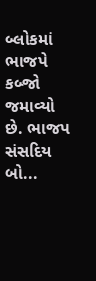બ્લોકમાં ભાજપે કબ્જો જમાવ્યો છે. ભાજપ સંસદિય બો...